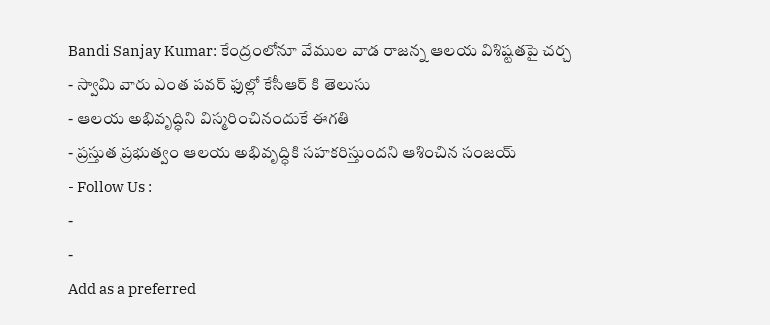Bandi Sanjay Kumar: కేంద్రంలోనూ వేముల వాడ రాజన్న ఆలయ విశిష్టతపై చర్చ
- స్వామి వారు ఎంత పవర్ ఫుల్లో కేసీఆర్ కి తెలుసు
- ఆలయ అభివృద్ధిని విస్మరించినందుకే ఈగతి
- ప్రస్తుత ప్రభుత్వం ఆలయ అభివృద్ధికి సహకరిస్తుందని ఆశించిన సంజయ్
- Follow Us :
-
-
Add as a preferred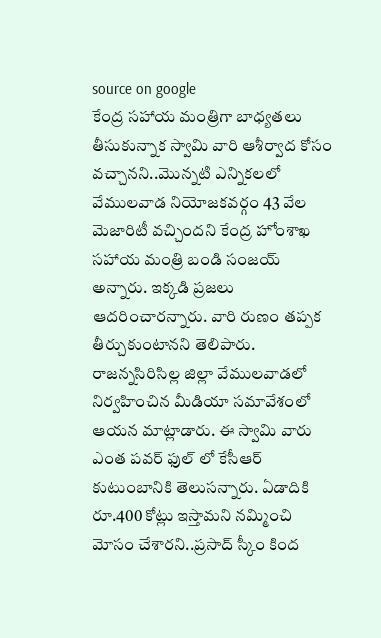source on google
కేంద్ర సహాయ మంత్రిగా బాధ్యతలు తీసుకున్నాక స్వామి వారి ఆశీర్వాద కోసం వచ్చానని..మొన్నటి ఎన్నికలలో వేములవాడ నియోజకవర్గం 43 వేల మెజారిటీ వచ్చిందని కేంద్ర హోంశాఖ సహాయ మంత్రి బండి సంజయ్ అన్నారు. ఇక్కడి ప్రజలు ఆదరించారన్నారు. వారి రుణం తప్పక తీర్చుకుంటానని తెలిపారు. రాజన్నసిరిసిల్ల జిల్లా వేములవాడలో నిర్వహించిన మీడియా సమావేశంలో ఆయన మాట్లాడారు. ఈ స్వామి వారు ఎంత పవర్ ఫుల్ లో కేసీఆర్ కుటుంబానికి తెలుసన్నారు. ఏడాదికి రూ.400 కోట్లు ఇస్తామని నమ్మించి మోసం చేశారని..ప్రసాద్ స్కీం కింద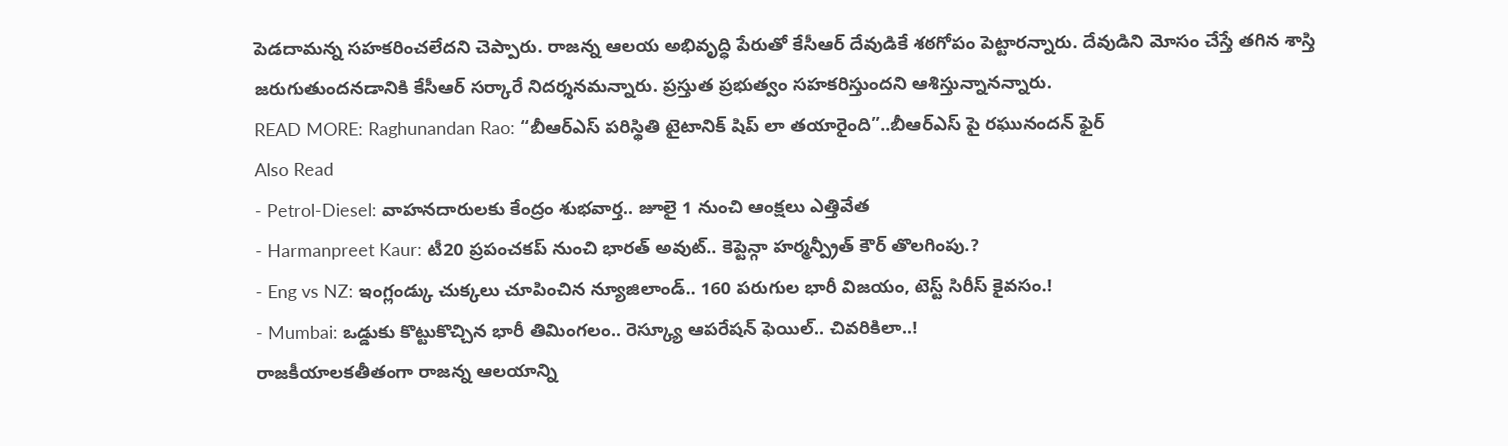పెడదామన్న సహకరించలేదని చెప్పారు. రాజన్న ఆలయ అభివృద్ధి పేరుతో కేసీఆర్ దేవుడికే శఠగోపం పెట్టారన్నారు. దేవుడిని మోసం చేస్తే తగిన శాస్తి జరుగుతుందనడానికి కేసీఆర్ సర్కారే నిదర్శనమన్నారు. ప్రస్తుత ప్రభుత్వం సహకరిస్తుందని ఆశిస్తున్నానన్నారు.
READ MORE: Raghunandan Rao: “బీఆర్ఎస్ పరిస్థితి టైటానిక్ షిప్ లా తయారైంది”..బీఆర్ఎస్ పై రఘునందన్ ఫైర్
Also Read
- Petrol-Diesel: వాహనదారులకు కేంద్రం శుభవార్త.. జూలై 1 నుంచి ఆంక్షలు ఎత్తివేత
- Harmanpreet Kaur: టీ20 ప్రపంచకప్ నుంచి భారత్ అవుట్.. కెప్టెన్గా హర్మన్ప్రీత్ కౌర్ తొలగింపు.?
- Eng vs NZ: ఇంగ్లండ్కు చుక్కలు చూపించిన న్యూజిలాండ్.. 160 పరుగుల భారీ విజయం, టెస్ట్ సిరీస్ కైవసం.!
- Mumbai: ఒడ్డుకు కొట్టుకొచ్చిన భారీ తిమింగలం.. రెస్క్యూ ఆపరేషన్ ఫెయిల్.. చివరికిలా..!
రాజకీయాలకతీతంగా రాజన్న ఆలయాన్ని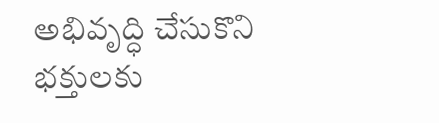అభివృద్ధి చేసుకొని భక్తులకు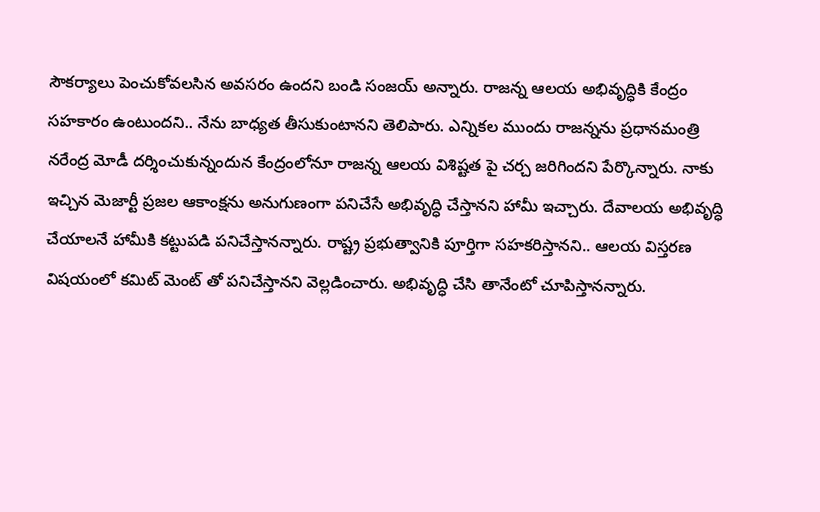సౌకర్యాలు పెంచుకోవలసిన అవసరం ఉందని బండి సంజయ్ అన్నారు. రాజన్న ఆలయ అభివృద్ధికి కేంద్రం సహకారం ఉంటుందని.. నేను బాధ్యత తీసుకుంటానని తెలిపారు. ఎన్నికల ముందు రాజన్నను ప్రధానమంత్రి నరేంద్ర మోడీ దర్శించుకున్నందున కేంద్రంలోనూ రాజన్న ఆలయ విశిష్టత పై చర్చ జరిగిందని పేర్కొన్నారు. నాకు ఇచ్చిన మెజార్టీ ప్రజల ఆకాంక్షను అనుగుణంగా పనిచేసే అభివృద్ధి చేస్తానని హామీ ఇచ్చారు. దేవాలయ అభివృద్ధి చేయాలనే హామీకి కట్టుపడి పనిచేస్తానన్నారు. రాష్ట్ర ప్రభుత్వానికి పూర్తిగా సహకరిస్తానని.. ఆలయ విస్తరణ విషయంలో కమిట్ మెంట్ తో పనిచేస్తానని వెల్లడించారు. అభివృద్ధి చేసి తానేంటో చూపిస్తానన్నారు.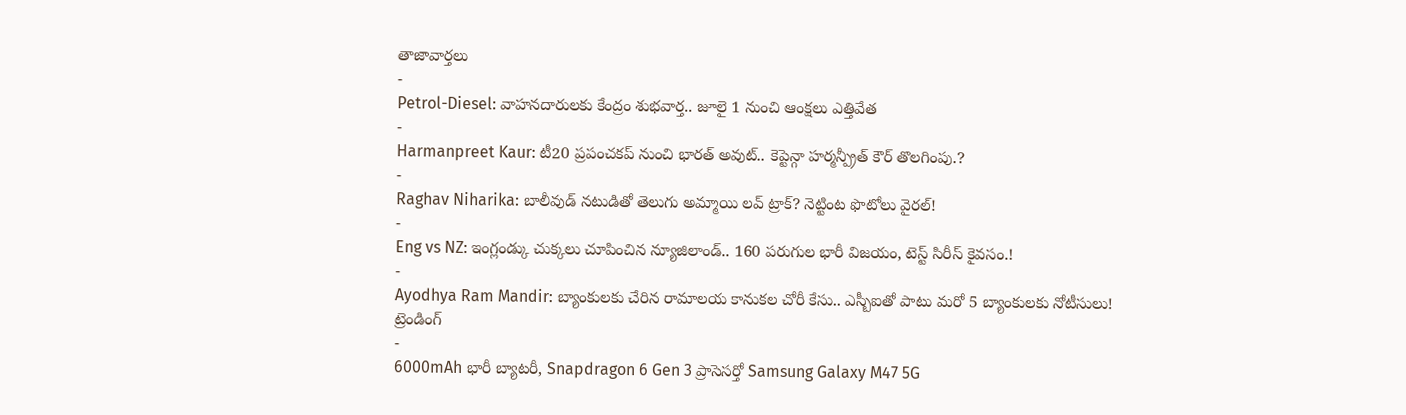తాజావార్తలు
-
Petrol-Diesel: వాహనదారులకు కేంద్రం శుభవార్త.. జూలై 1 నుంచి ఆంక్షలు ఎత్తివేత
-
Harmanpreet Kaur: టీ20 ప్రపంచకప్ నుంచి భారత్ అవుట్.. కెప్టెన్గా హర్మన్ప్రీత్ కౌర్ తొలగింపు.?
-
Raghav Niharika: బాలీవుడ్ నటుడితో తెలుగు అమ్మాయి లవ్ ట్రాక్? నెట్టింట ఫొటోలు వైరల్!
-
Eng vs NZ: ఇంగ్లండ్కు చుక్కలు చూపించిన న్యూజిలాండ్.. 160 పరుగుల భారీ విజయం, టెస్ట్ సిరీస్ కైవసం.!
-
Ayodhya Ram Mandir: బ్యాంకులకు చేరిన రామాలయ కానుకల చోరీ కేసు.. ఎస్బీఐతో పాటు మరో 5 బ్యాంకులకు నోటీసులు!
ట్రెండింగ్
-
6000mAh భారీ బ్యాటరీ, Snapdragon 6 Gen 3 ప్రాసెసర్తో Samsung Galaxy M47 5G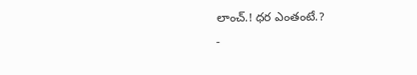లాంచ్.! ధర ఎంతంటే.?
-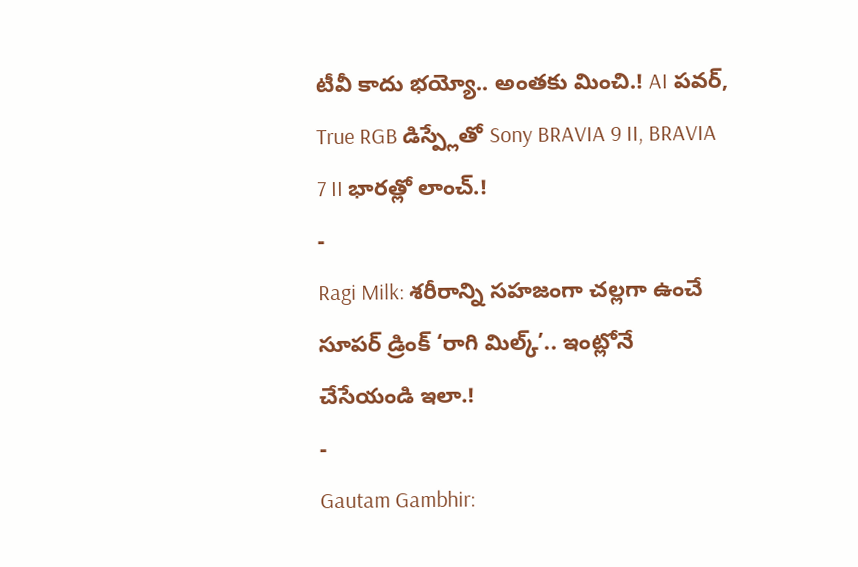టీవీ కాదు భయ్యో.. అంతకు మించి.! AI పవర్, True RGB డిస్ప్లేతో Sony BRAVIA 9 II, BRAVIA 7 II భారత్లో లాంచ్.!
-
Ragi Milk: శరీరాన్ని సహజంగా చల్లగా ఉంచే సూపర్ డ్రింక్ ‘రాగి మిల్క్’.. ఇంట్లోనే చేసేయండి ఇలా.!
-
Gautam Gambhir: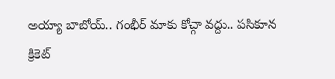అయ్యా బాబోయ్.. గంభీర్ మాకు కోచ్గా వద్దు.. పసికూన క్రికెట్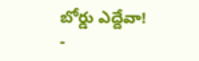బోర్డు ఎద్దేవా!
-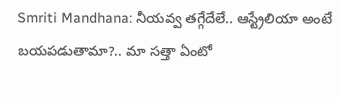Smriti Mandhana: నీయవ్వ తగ్గేదేలే.. ఆస్ట్రేలియా అంటే బయపడుతామా?.. మా సత్తా ఏంటో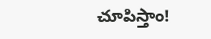చూపిస్తాం!